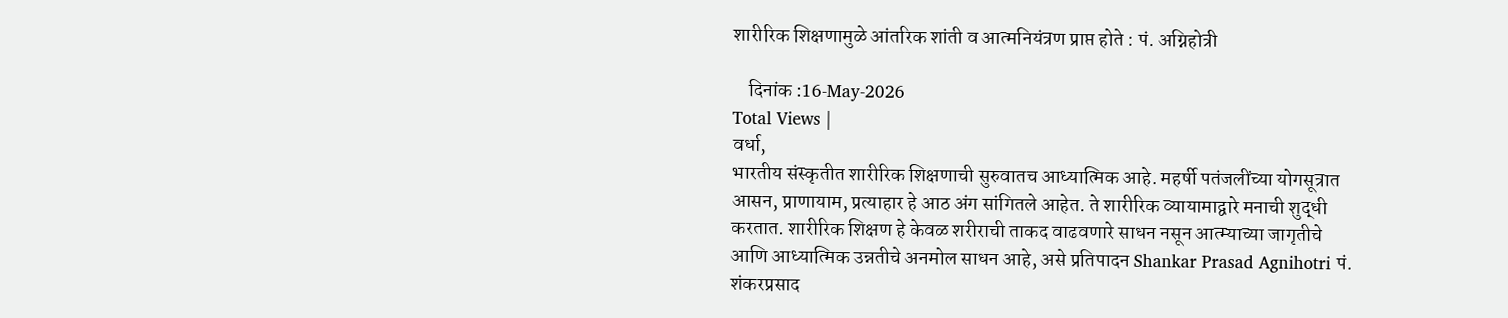शारीरिक शिक्षणामुळे आंतरिक शांती व आत्मनियंत्रण प्राप्त होते : पं. अग्निहोत्री

    दिनांक :16-May-2026
Total Views |
वर्धा,
भारतीय संस्कृतीत शारीरिक शिक्षणाची सुरुवातच आध्यात्मिक आहे. महर्षी पतंजलींच्या योगसूत्रात आसन, प्राणायाम, प्रत्याहार हे आठ अंग सांगितले आहेत. ते शारीरिक व्यायामाद्वारे मनाची शुद्धी करतात. शारीरिक शिक्षण हे केवळ शरीराची ताकद वाढवणारे साधन नसून आत्म्याच्या जागृतीचे आणि आध्यात्मिक उन्नतीचे अनमोल साधन आहे, असे प्रतिपादन Shankar Prasad Agnihotri पं. शंकरप्रसाद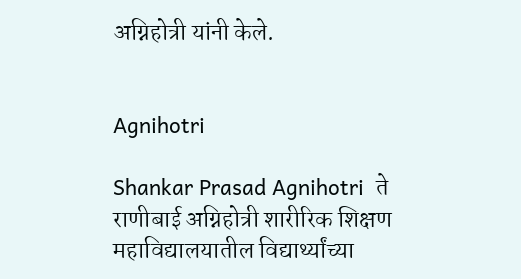अग्निहोत्री यांनी केले.


Agnihotri

Shankar Prasad Agnihotri  ते राणीबाई अग्निहोत्री शारीरिक शिक्षण महाविद्यालयातील विद्यार्थ्यांच्या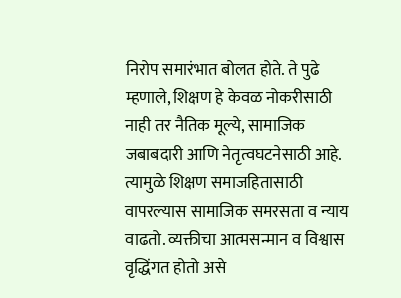निरोप समारंभात बोलत होते. ते पुढे म्हणाले, शिक्षण हे केवळ नोकरीसाठी नाही तर नैतिक मूल्ये, सामाजिक जबाबदारी आणि नेतृत्वघटनेसाठी आहे. त्यामुळे शिक्षण समाजहितासाठी वापरल्यास सामाजिक समरसता व न्याय वाढतो. व्यक्तीचा आत्मसन्मान व विश्वास वृद्धिंगत होतो असे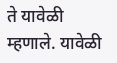ते यावेळी म्हणाले. यावेळी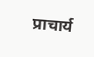प्राचार्य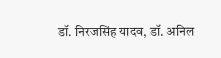डॉ. निरजसिंह यादव, डॉ. अनिल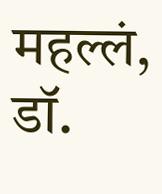महल्लं, डॉ.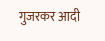गुजरकर आदी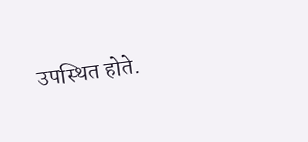उपस्थित होते.